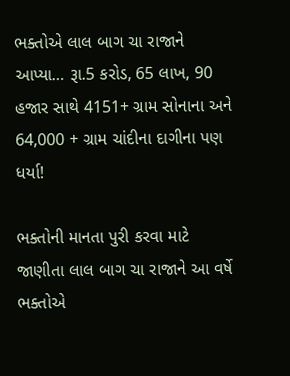ભક્તોએ લાલ બાગ ચા રાજાને આપ્યા… રૂા.5 કરોડ, 65 લાખ, 90 હજાર સાથે 4151+ ગ્રામ સોનાના અને 64,000 + ગ્રામ ચાંદીના દાગીના પણ ધર્યા!

ભક્તોની માનતા પુરી કરવા માટે જાણીતા લાલ બાગ ચા રાજાને આ વર્ષે ભક્તોએ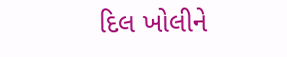દિલ ખોલીને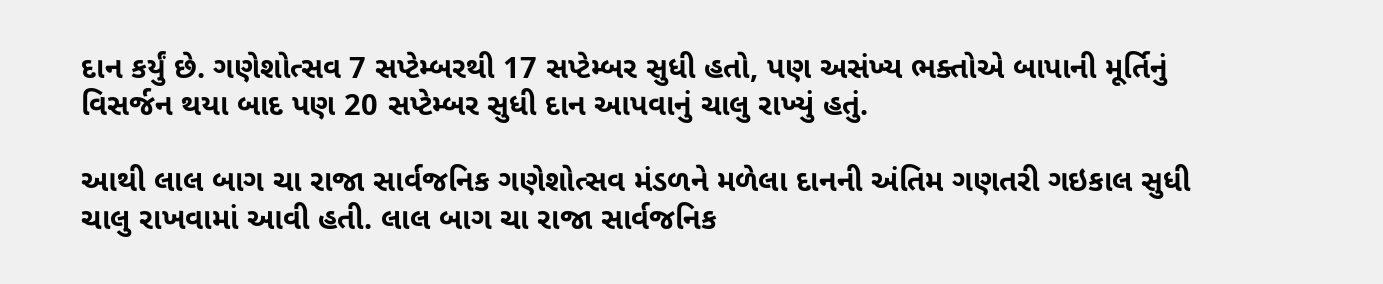દાન કર્યું છે. ગણેશોત્સવ 7 સપ્ટેમ્બરથી 17 સપ્ટેમ્બર સુધી હતો, પણ અસંખ્ય ભક્તોએ બાપાની મૂર્તિનું વિસર્જન થયા બાદ પણ 20 સપ્ટેમ્બર સુધી દાન આપવાનું ચાલુ રાખ્યું હતું.

આથી લાલ બાગ ચા રાજા સાર્વજનિક ગણેશોત્સવ મંડળને મળેલા દાનની અંતિમ ગણતરી ગઇકાલ સુધી ચાલુ રાખવામાં આવી હતી. લાલ બાગ ચા રાજા સાર્વજનિક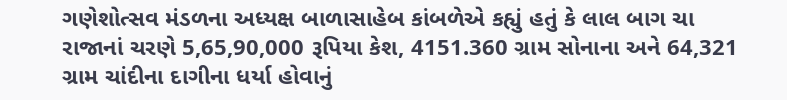ગણેશોત્સવ મંડળના અધ્યક્ષ બાળાસાહેબ કાંબળેએ કહ્યું હતું કે લાલ બાગ ચા રાજાનાં ચરણે 5,65,90,000 રૂપિયા કેશ, 4151.360 ગ્રામ સોનાના અને 64,321 ગ્રામ ચાંદીના દાગીના ધર્યા હોવાનું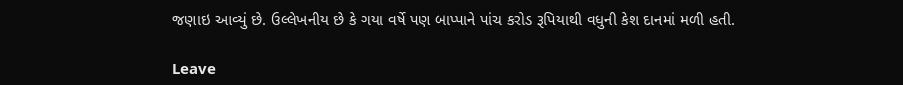જણાઇ આવ્યું છે. ઉલ્લેખનીય છે કે ગયા વર્ષે પણ બાપ્પાને પાંચ કરોડ રૂપિયાથી વધુની કેશ દાનમાં મળી હતી.

Leave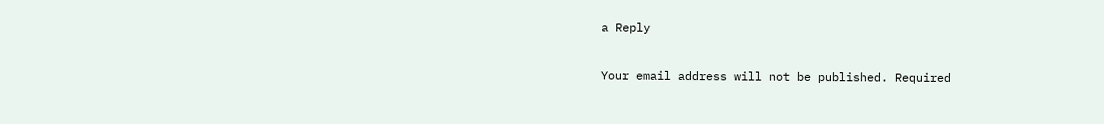a Reply

Your email address will not be published. Required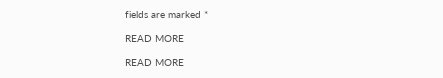fields are marked *

READ MORE

READ MORE